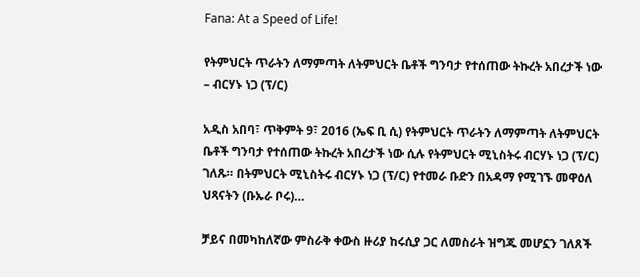Fana: At a Speed of Life!

የትምህርት ጥራትን ለማምጣት ለትምህርት ቤቶች ግንባታ የተሰጠው ትኩረት አበረታች ነው – ብርሃኑ ነጋ (ፕ/ር)

አዲስ አበባ፣ ጥቅምት 9፣ 2016 (ኤፍ ቢ ሲ) የትምህርት ጥራትን ለማምጣት ለትምህርት ቤቶች ግንባታ የተሰጠው ትኩረት አበረታች ነው ሲሉ የትምህርት ሚኒስትሩ ብርሃኑ ነጋ (ፕ/ር) ገለጹ። በትምህርት ሚኒስትሩ ብርሃኑ ነጋ (ፕ/ር) የተመራ ቡድን በአዳማ የሚገኙ መዋዕለ ህጻናትን (ቡኡራ ቦሩ)…

ቻይና በመካከለኛው ምስራቅ ቀውስ ዙሪያ ከሩሲያ ጋር ለመስራት ዝግጁ መሆኗን ገለጸች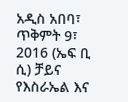አዲስ አበባ፣ ጥቅምት 9፣ 2016 (ኤፍ ቢ ሲ) ቻይና የእስራኤል እና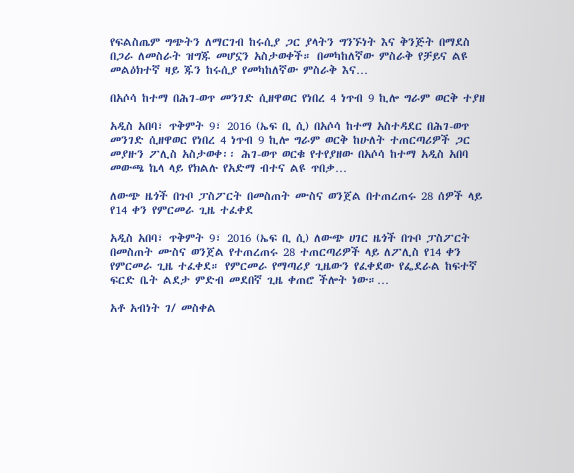የፍልስጤም ግጭትን ለማርገብ ከሩሲያ ጋር ያላትን ግንኙነት እና ቅንጅት በማደስ በጋራ ለመስራት ዝግጁ መሆኗን አስታወቀች። በመካከለኛው ምስራቅ የቻይና ልዩ መልዕክተኛ ዛይ ጁን ከሩሲያ የመካከለኛው ምስራቅ እና…

በአሶሳ ከተማ በሕገ-ወጥ መንገድ ሲዘዋወር የነበረ 4 ነጥብ 9 ኪሎ ግራም ወርቅ ተያዘ

አዲስ አበባ፣ ጥቅምት 9፣ 2016 (ኤፍ ቢ ሲ) በአሶሳ ከተማ አስተዳደር በሕገ-ወጥ መንገድ ሲዘዋወር የነበረ 4 ነጥብ 9 ኪሎ ግራም ወርቅ ከሁለት ተጠርጣሪዎች ጋር መያዙን ፖሊስ አስታወቀ፡፡ ሕገ-ወጥ ወርቁ የተየያዘው በአሶሳ ከተማ አዲስ አበባ መውጫ ኬላ ላይ የክልሉ የአድማ ብተና ልዩ ጥበቃ…

ለውጭ ዜጎች በጉቦ ፓስፖርት በመስጠት ሙስና ወንጀል በተጠረጠሩ 28 ሰዎች ላይ የ14 ቀን የምርመራ ጊዜ ተፈቀደ

አዲስ አበባ፣ ጥቅምት 9፣ 2016 (ኤፍ ቢ ሲ) ለውጭ ሀገር ዜጎች በጉቦ ፓስፖርት በመስጠት ሙስና ወንጀል የተጠረጠሩ 28 ተጠርጣሪዎች ላይ ለፖሊስ የ14 ቀን የምርመራ ጊዜ ተፈቀደ። የምርመራ የማጣሪያ ጊዜውን የፈቀደው የፌደራል ከፍተኛ ፍርድ ቤት ልደታ ምድብ መደበኛ ጊዜ ቀጠሮ ችሎት ነው።…

አቶ አብነት ገ/ መስቀል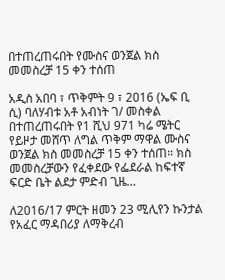በተጠረጠሩበት የሙስና ወንጀል ክስ መመስረቻ 15 ቀን ተሰጠ

አዲስ አበባ ፣ ጥቅምት 9 ፣ 2016 (ኤፍ ቢ ሲ) ባለሃብቱ አቶ አብነት ገ/ መስቀል በተጠረጠሩበት የ1 ሺህ 971 ካሬ ሜትር የይዞታ መሸጥ ለግል ጥቅም ማዋል ሙስና ወንጀል ክስ መመስረቻ 15 ቀን ተሰጠ። ክስ መመስረቻውን የፈቀደው የፌደራል ከፍተኛ ፍርድ ቤት ልደታ ምድብ ጊዜ…

ለ2016/17 ምርት ዘመን 23 ሚሊየን ኩንታል የአፈር ማዳበሪያ ለማቅረብ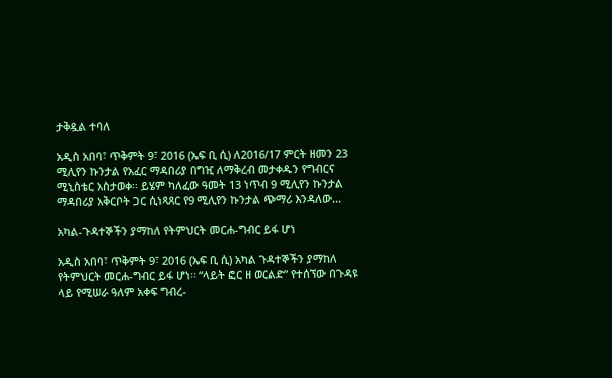ታቅዷል ተባለ

አዲስ አበባ፣ ጥቅምት 9፣ 2016 (ኤፍ ቢ ሲ) ለ2016/17 ምርት ዘመን 23 ሚሊየን ኩንታል የአፈር ማዳበሪያ በግዢ ለማቅረብ መታቀዱን የግብርና ሚኒስቴር አስታወቀ፡፡ ይሄም ካለፈው ዓመት 13 ነጥብ 9 ሚሊየን ኩንታል ማዳበሪያ አቅርቦት ጋር ሲነጻጸር የ9 ሚሊየን ኩንታል ጭማሪ እንዳለው…

አካል-ጉዳተኞችን ያማከለ የትምህርት መርሐ-ግብር ይፋ ሆነ

አዲስ አበባ፣ ጥቅምት 9፣ 2016 (ኤፍ ቢ ሲ) አካል ጉዳተኞችን ያማከለ የትምህርት መርሐ-ግብር ይፋ ሆነ፡፡ “ላይት ፎር ዘ ወርልድ” የተሰኘው በጉዳዩ ላይ የሚሠራ ዓለም አቀፍ ግብረ-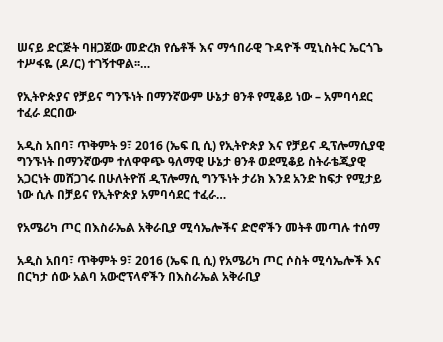ሠናይ ድርጅት ባዘጋጀው መድረክ የሴቶች እና ማኅበራዊ ጉዳዮች ሚኒስትር ኤርጎጌ ተሥፋዬ (ዶ/ር) ተገኝተዋል፡፡…

የኢትዮጵያና የቻይና ግንኙነት በማንኛውም ሁኔታ ፀንቶ የሚቆይ ነው – አምባሳደር ተፈራ ደርበው

አዲስ አበባ፣ ጥቅምት 9፣ 2016 (ኤፍ ቢ ሲ) የኢትዮጵያ እና የቻይና ዲፕሎማሲያዊ ግንኙነት በማንኛውም ተለዋዋጭ ዓለማዊ ሁኔታ ፀንቶ ወደሚቆይ ስትራቴጂያዊ አጋርነት መሸጋገሩ በሁለትዮሽ ዲፕሎማሲ ግንኙነት ታሪክ እንደ አንድ ከፍታ የሚታይ ነው ሲሉ በቻይና የኢትዮጵያ አምባሳደር ተፈራ…

የአሜሪካ ጦር በእስራኤል አቅራቢያ ሚሳኤሎችና ድሮኖችን መትቶ መጣሉ ተሰማ

አዲስ አበባ፣ ጥቅምት 9፣ 2016 (ኤፍ ቢ ሲ) የአሜሪካ ጦር ሶስት ሚሳኤሎች እና በርካታ ሰው አልባ አውሮፕላኖችን በእስራኤል አቅራቢያ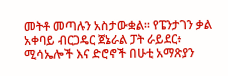መትቶ መጣሉን አስታውቋል፡፡ የፔንታገን ቃል አቀባይ ብርጋዴር ጀኔራል ፓት ራይደር፥ ሚሳኤሎች እና ድሮኖች በሁቲ አማጽያን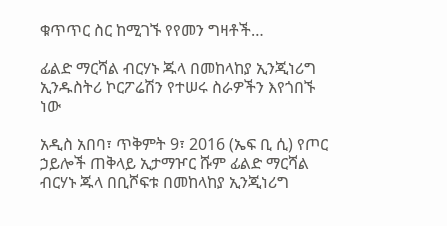ቁጥጥር ስር ከሚገኙ የየመን ግዛቶች…

ፊልድ ማርሻል ብርሃኑ ጁላ በመከላከያ ኢንጂነሪግ ኢንዱስትሪ ኮርፖሬሽን የተሠሩ ስራዎችን እየጎበኙ ነው

አዲስ አበባ፣ ጥቅምት 9፣ 2016 (ኤፍ ቢ ሲ) የጦር ኃይሎች ጠቅላይ ኢታማዦር ሹም ፊልድ ማርሻል ብርሃኑ ጁላ በቢሾፍቱ በመከላከያ ኢንጂነሪግ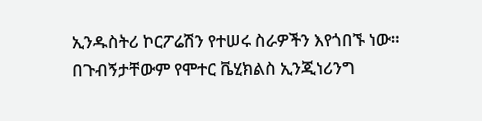ኢንዱስትሪ ኮርፖሬሽን የተሠሩ ስራዎችን እየጎበኙ ነው። በጉብኝታቸውም የሞተር ቬሂክልስ ኢንጂነሪንግ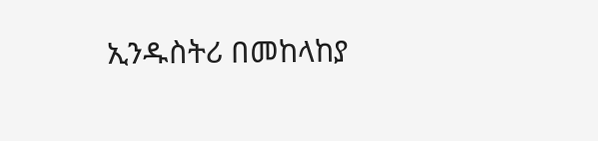ኢንዱስትሪ በመከላከያ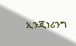ኢንጂነሪንግ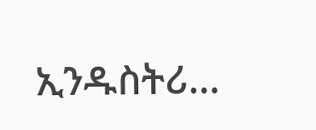ኢንዱስትሪ…